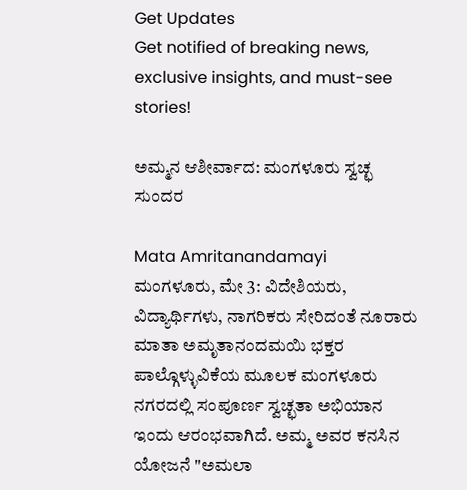Get Updates
Get notified of breaking news, exclusive insights, and must-see stories!

ಅಮ್ಮನ ಆಶೀರ್ವಾದ: ಮಂಗಳೂರು ಸ್ವಚ್ಛ ಸುಂದರ

Mata Amritanandamayi
ಮಂಗಳೂರು, ಮೇ 3: ವಿದೇಶಿಯರು, ವಿದ್ಯಾರ್ಥಿಗಳು, ನಾಗರಿಕರು ಸೇರಿದಂತೆ ನೂರಾರು ಮಾತಾ ಅಮೃತಾನಂದಮಯಿ ಭಕ್ತರ ಪಾಲ್ಗೊಳ್ಳುವಿಕೆಯ ಮೂಲಕ ಮಂಗಳೂರು ನಗರದಲ್ಲಿ ಸಂಪೂರ್ಣ ಸ್ವಚ್ಛತಾ ಅಭಿಯಾನ ಇಂದು ಆರಂಭವಾಗಿದೆ. ಅಮ್ಮ ಅವರ ಕನಸಿನ ಯೋಜನೆ "ಅಮಲಾ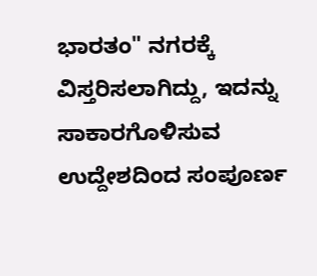ಭಾರತಂ" ನಗರಕ್ಕೆ ವಿಸ್ತರಿಸಲಾಗಿದ್ದು, ಇದನ್ನು ಸಾಕಾರಗೊಳಿಸುವ ಉದ್ದೇಶದಿಂದ ಸಂಪೂರ್ಣ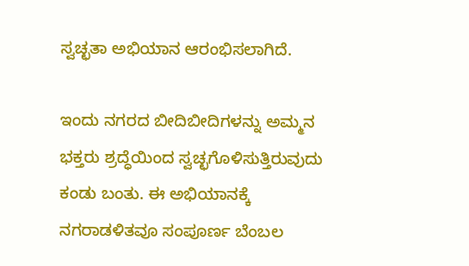ಸ್ವಚ್ಛತಾ ಅಭಿಯಾನ ಆರಂಭಿಸಲಾಗಿದೆ.

ಇಂದು ನಗರದ ಬೀದಿಬೀದಿಗಳನ್ನು ಅಮ್ಮನ ಭಕ್ತರು ಶ್ರದ್ಧೆಯಿಂದ ಸ್ವಚ್ಛಗೊಳಿಸುತ್ತಿರುವುದು ಕಂಡು ಬಂತು. ಈ ಅಭಿಯಾನಕ್ಕೆ ನಗರಾಡಳಿತವೂ ಸಂಪೂರ್ಣ ಬೆಂಬಲ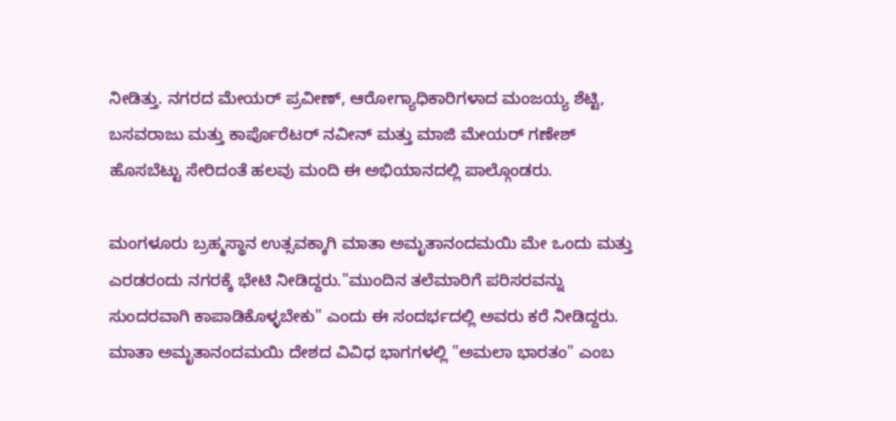ನೀಡಿತ್ತು. ನಗರದ ಮೇಯರ್ ಪ್ರವೀಣ್, ಆರೋಗ್ಯಾಧಿಕಾರಿಗಳಾದ ಮಂಜಯ್ಯ ಶೆಟ್ಟಿ, ಬಸವರಾಜು ಮತ್ತು ಕಾರ್ಪೊರೆಟರ್ ನವೀನ್ ಮತ್ತು ಮಾಜಿ ಮೇಯರ್ ಗಣೇಶ್ ಹೊಸಬೆಟ್ಟು ಸೇರಿದಂತೆ ಹಲವು ಮಂದಿ ಈ ಅಭಿಯಾನದಲ್ಲಿ ಪಾಲ್ಗೊಂಡರು.

ಮಂಗಳೂರು ಬ್ರಹ್ಮಸ್ಥಾನ ಉತ್ಸವಕ್ಕಾಗಿ ಮಾತಾ ಅಮೃತಾನಂದಮಯಿ ಮೇ ಒಂದು ಮತ್ತು ಎರಡರಂದು ನಗರಕ್ಕೆ ಭೇಟಿ ನೀಡಿದ್ದರು."ಮುಂದಿನ ತಲೆಮಾರಿಗೆ ಪರಿಸರವನ್ನು ಸುಂದರವಾಗಿ ಕಾಪಾಡಿಕೊಳ್ಳಬೇಕು" ಎಂದು ಈ ಸಂದರ್ಭದಲ್ಲಿ ಅವರು ಕರೆ ನೀಡಿದ್ದರು. ಮಾತಾ ಅಮೃತಾನಂದಮಯಿ ದೇಶದ ವಿವಿಧ ಭಾಗಗಳಲ್ಲಿ "ಅಮಲಾ ಭಾರತಂ" ಎಂಬ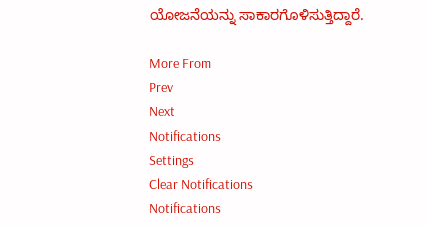ಯೋಜನೆಯನ್ನು ಸಾಕಾರಗೊಳಿಸುತ್ತಿದ್ದಾರೆ.

More From
Prev
Next
Notifications
Settings
Clear Notifications
Notifications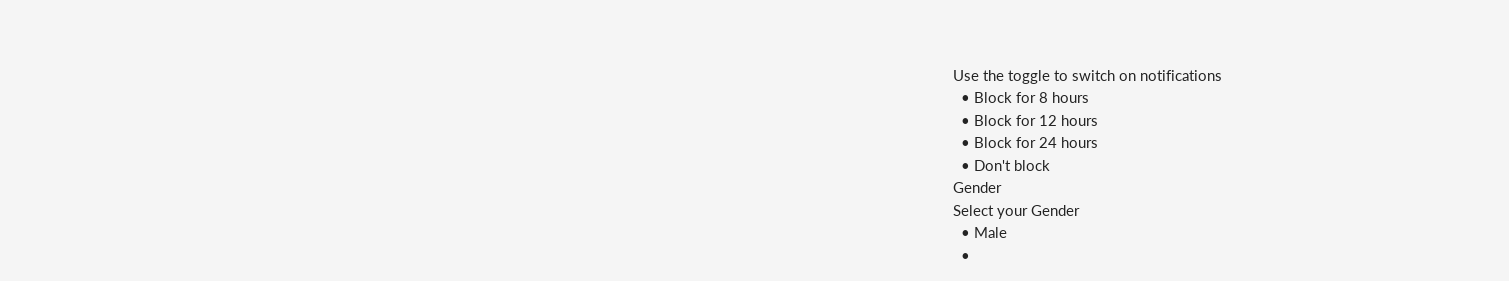Use the toggle to switch on notifications
  • Block for 8 hours
  • Block for 12 hours
  • Block for 24 hours
  • Don't block
Gender
Select your Gender
  • Male
  •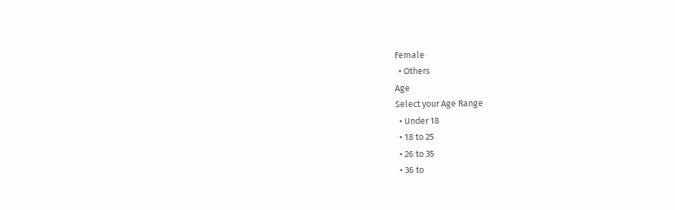Female
  • Others
Age
Select your Age Range
  • Under 18
  • 18 to 25
  • 26 to 35
  • 36 to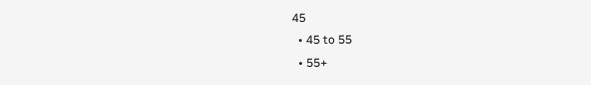45
  • 45 to 55
  • 55+